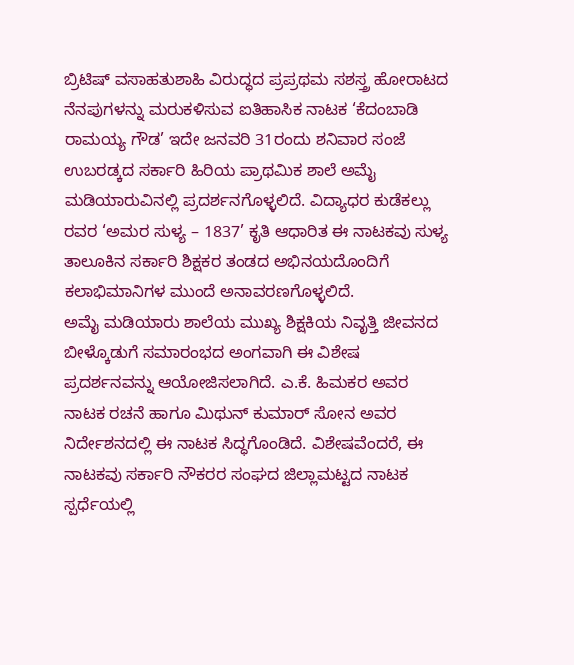ಬ್ರಿಟಿಷ್ ವಸಾಹತುಶಾಹಿ ವಿರುದ್ಧದ ಪ್ರಪ್ರಥಮ ಸಶಸ್ತ್ರ ಹೋರಾಟದ ನೆನಪುಗಳನ್ನು ಮರುಕಳಿಸುವ ಐತಿಹಾಸಿಕ ನಾಟಕ ‘ಕೆದಂಬಾಡಿ ರಾಮಯ್ಯ ಗೌಡ’ ಇದೇ ಜನವರಿ 31ರಂದು ಶನಿವಾರ ಸಂಜೆ ಉಬರಡ್ಕದ ಸರ್ಕಾರಿ ಹಿರಿಯ ಪ್ರಾಥಮಿಕ ಶಾಲೆ ಅಮೈ ಮಡಿಯಾರುವಿನಲ್ಲಿ ಪ್ರದರ್ಶನಗೊಳ್ಳಲಿದೆ. ವಿದ್ಯಾಧರ ಕುಡೆಕಲ್ಲು ರವರ ‘ಅಮರ ಸುಳ್ಯ – 1837’ ಕೃತಿ ಆಧಾರಿತ ಈ ನಾಟಕವು ಸುಳ್ಯ ತಾಲೂಕಿನ ಸರ್ಕಾರಿ ಶಿಕ್ಷಕರ ತಂಡದ ಅಭಿನಯದೊಂದಿಗೆ ಕಲಾಭಿಮಾನಿಗಳ ಮುಂದೆ ಅನಾವರಣಗೊಳ್ಳಲಿದೆ.
ಅಮೈ ಮಡಿಯಾರು ಶಾಲೆಯ ಮುಖ್ಯ ಶಿಕ್ಷಕಿಯ ನಿವೃತ್ತಿ ಜೀವನದ ಬೀಳ್ಕೊಡುಗೆ ಸಮಾರಂಭದ ಅಂಗವಾಗಿ ಈ ವಿಶೇಷ ಪ್ರದರ್ಶನವನ್ನು ಆಯೋಜಿಸಲಾಗಿದೆ. ಎ.ಕೆ. ಹಿಮಕರ ಅವರ ನಾಟಕ ರಚನೆ ಹಾಗೂ ಮಿಥುನ್ ಕುಮಾರ್ ಸೋನ ಅವರ ನಿರ್ದೇಶನದಲ್ಲಿ ಈ ನಾಟಕ ಸಿದ್ಧಗೊಂಡಿದೆ. ವಿಶೇಷವೆಂದರೆ, ಈ ನಾಟಕವು ಸರ್ಕಾರಿ ನೌಕರರ ಸಂಘದ ಜಿಲ್ಲಾಮಟ್ಟದ ನಾಟಕ ಸ್ಪರ್ಧೆಯಲ್ಲಿ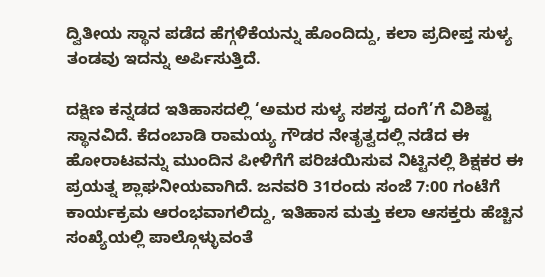ದ್ವಿತೀಯ ಸ್ಥಾನ ಪಡೆದ ಹೆಗ್ಗಳಿಕೆಯನ್ನು ಹೊಂದಿದ್ದು, ಕಲಾ ಪ್ರದೀಪ್ತ ಸುಳ್ಯ ತಂಡವು ಇದನ್ನು ಅರ್ಪಿಸುತ್ತಿದೆ.

ದಕ್ಷಿಣ ಕನ್ನಡದ ಇತಿಹಾಸದಲ್ಲಿ ‘ಅಮರ ಸುಳ್ಯ ಸಶಸ್ತ್ರ ದಂಗೆ’ಗೆ ವಿಶಿಷ್ಟ ಸ್ಥಾನವಿದೆ. ಕೆದಂಬಾಡಿ ರಾಮಯ್ಯ ಗೌಡರ ನೇತೃತ್ವದಲ್ಲಿ ನಡೆದ ಈ ಹೋರಾಟವನ್ನು ಮುಂದಿನ ಪೀಳಿಗೆಗೆ ಪರಿಚಯಿಸುವ ನಿಟ್ಟಿನಲ್ಲಿ ಶಿಕ್ಷಕರ ಈ ಪ್ರಯತ್ನ ಶ್ಲಾಘನೀಯವಾಗಿದೆ. ಜನವರಿ 31ರಂದು ಸಂಜೆ 7:00 ಗಂಟೆಗೆ ಕಾರ್ಯಕ್ರಮ ಆರಂಭವಾಗಲಿದ್ದು, ಇತಿಹಾಸ ಮತ್ತು ಕಲಾ ಆಸಕ್ತರು ಹೆಚ್ಚಿನ ಸಂಖ್ಯೆಯಲ್ಲಿ ಪಾಲ್ಗೊಳ್ಳುವಂತೆ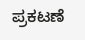ಪ್ರಕಟಣೆ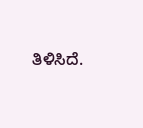ತಿಳಿಸಿದೆ.